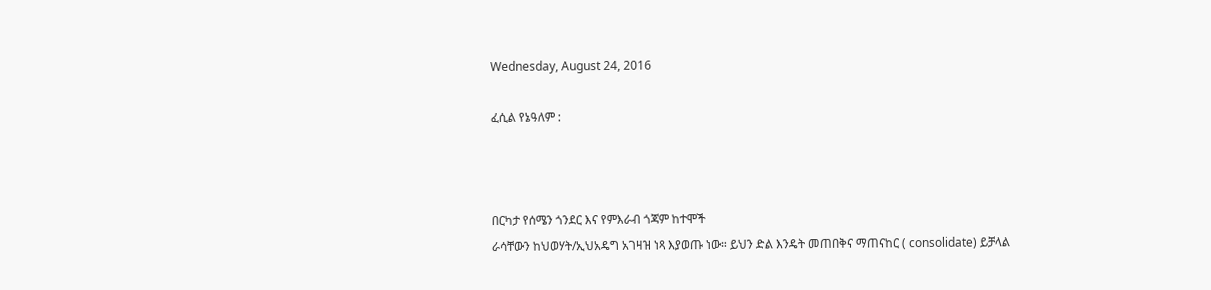Wednesday, August 24, 2016

ፈሲል የኔዓለም :



በርካታ የሰሜን ጎንደር እና የምእራብ ጎጃም ከተሞች
ራሳቸውን ከህወሃት/ኢህአዴግ አገዛዝ ነጻ እያወጡ ነው። ይህን ድል እንዴት መጠበቅና ማጠናከር ( consolidate) ይቻላል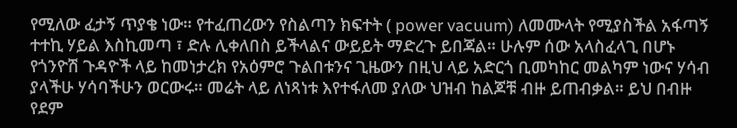የሚለው ፈታኝ ጥያቄ ነው። የተፈጠረውን የስልጣን ክፍተት ( power vacuum) ለመሙላት የሚያስችል አፋጣኝ ተተኪ ሃይል እስኪመጣ ፣ ድሉ ሊቀለበስ ይችላልና ውይይት ማድረጉ ይበጃል። ሁሉም ሰው አላስፈላጊ በሆኑ የጎንዮሽ ጉዳዮች ላይ ከመነታረክ የአዕምሮ ጉልበቱንና ጊዜውን በዚህ ላይ አድርጎ ቢመካከር መልካም ነውና ሃሳብ ያላችሁ ሃሳባችሁን ወርውሩ። መሬት ላይ ለነጻነቱ እየተፋለመ ያለው ህዝብ ከልጆቹ ብዙ ይጠብቃል። ይህ በብዙ የደም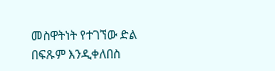መስዋትነት የተገኘው ድል በፍጹም እንዲቀለበስ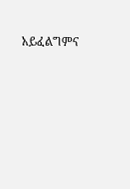አይፈልግምና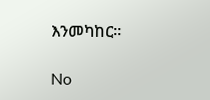እንመካከር።

No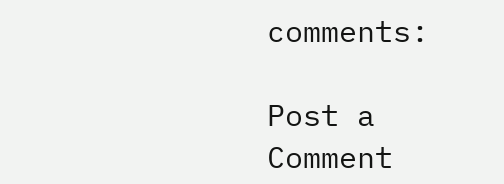comments:

Post a Comment